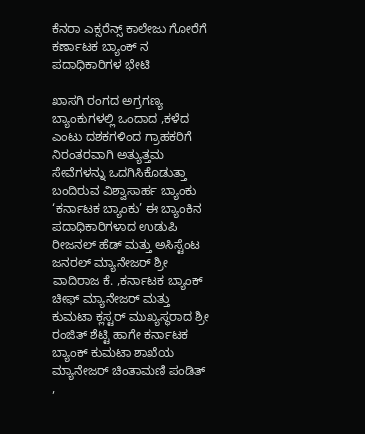ಕೆನರಾ ಎಕ್ಸರೆನ್ಸ್ ಕಾಲೇಜು ಗೋರೆಗೆ ಕರ್ಣಾಟಕ ಬ್ಯಾಂಕ್ ನ ಪದಾಧಿಕಾರಿಗಳ ಭೇಟಿ

ಖಾಸಗಿ ರಂಗದ ಅಗ್ರಗಣ್ಯ ಬ್ಯಾಂಕುಗಳಲ್ಲಿ ಒಂದಾದ ,ಕಳೆದ ಎಂಟು ದಶಕಗಳಿಂದ ಗ್ರಾಹಕರಿಗೆ ನಿರಂತರವಾಗಿ ಅತ್ಯುತ್ತಮ ಸೇವೆಗಳನ್ನು ಒದಗಿಸಿಕೊಡುತ್ತಾ ಬಂದಿರುವ ವಿಶ್ವಾಸಾರ್ಹ ಬ್ಯಾಂಕು ‘ಕರ್ನಾಟಕ ಬ್ಯಾಂಕು’ ಈ ಬ್ಯಾಂಕಿನ ಪದಾಧಿಕಾರಿಗಳಾದ ಉಡುಪಿ ರೀಜನಲ್ ಹೆಡ್ ಮತ್ತು ಅಸಿಸ್ಟೆಂಟ ಜನರಲ್ ಮ್ಯಾನೇಜರ್ ಶ್ರೀ ವಾದಿರಾಜ ಕೆ. ,ಕರ್ನಾಟಕ ಬ್ಯಾಂಕ್ ಚೀಫ್ ಮ್ಯಾನೇಜರ್ ಮತ್ತು ಕುಮಟಾ ಕ್ಲಸ್ಟರ್ ಮುಖ್ಯಸ್ಥರಾದ ಶ್ರೀ ರಂಜಿತ್ ಶೆಟ್ಟಿ ಹಾಗೇ ಕರ್ನಾಟಕ ಬ್ಯಾಂಕ್ ಕುಮಟಾ ಶಾಖೆಯ ಮ್ಯಾನೇಜರ್ ಚಿಂತಾಮಣಿ ಪಂಡಿತ್ ,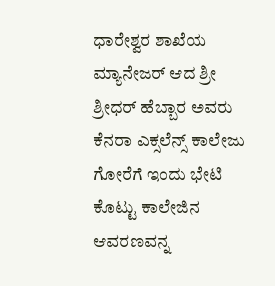ಧಾರೇಶ್ವರ ಶಾಖೆಯ ಮ್ಯಾನೇಜರ್ ಆದ ಶ್ರೀ ಶ್ರೀಧರ್ ಹೆಬ್ಬಾರ ಅವರು ಕೆನರಾ ಎಕ್ಸಲೆನ್ಸ್ ಕಾಲೇಜು ಗೋರೆಗೆ ಇಂದು ಭೇಟಿ ಕೊಟ್ಟು ಕಾಲೇಜಿನ ಆವರಣವನ್ನ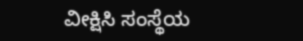ವೀಕ್ಷಿಸಿ ಸಂಸ್ಥೆಯ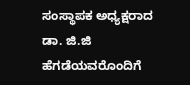ಸಂಸ್ಥಾಪಕ ಅಧ್ಯಕ್ಷರಾದ ಡಾ. ಜಿ.ಜಿ ಹೆಗಡೆಯವರೊಂದಿಗೆ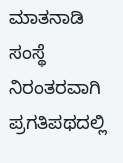ಮಾತನಾಡಿ ಸಂಸ್ಥೆ ನಿರಂತರವಾಗಿ ಪ್ರಗತಿಪಥದಲ್ಲಿ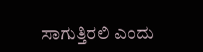ಸಾಗುತ್ತಿರಲಿ ಎಂದು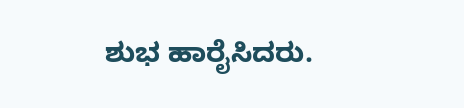ಶುಭ ಹಾರೈಸಿದರು.